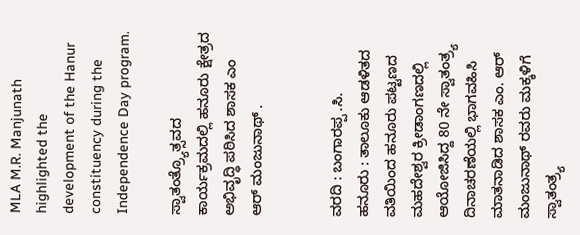MLA M.R. Manjunath highlighted the development of the Hanur constituency during the Independence Day program.

ಸ್ವಾತಂತ್ರ್ಯೊತ್ಸವದ ಕಾರ್ಯಕ್ರಮದಲ್ಲಿ ಹನೂರು ಕ್ಷೇತ್ರದ ಅಭಿವೃದ್ಧಿ ಪಠಿಸಿದ ಶಾಸಕ ಎಂ ಆರ್ ಮಂಜುನಾಥ್ .


ವರದಿ : ಬಂಗಾರಪ್ಪ .ಸಿ.
ಹನೂರು : ತಾಲೂಕು ಆಡಳಿತದ ವತಿಯಿಂದ ಹನೂರು ಪಟ್ಟಣದ ಮಹದೇಶ್ವರ ಕ್ರೀಡಾಂಗಣದಲ್ಲಿ ಆಯೋಜಿಸಿದ್ದ 80 ನೇ ಸ್ವಾತಂತ್ರ್ಯ ದಿನಾಚರಣೆಯಲ್ಲಿ ಭಾಗವಹಿಸಿ ಮಾತನಾಡಿದ ಶಾಸಕ ಎಂ. ಆರ್ ಮಂಜುನಾಥ್ ರವರು ಮಕ್ಕಳಿಗೆ ಸ್ವಾತಂತ್ರ್ಯ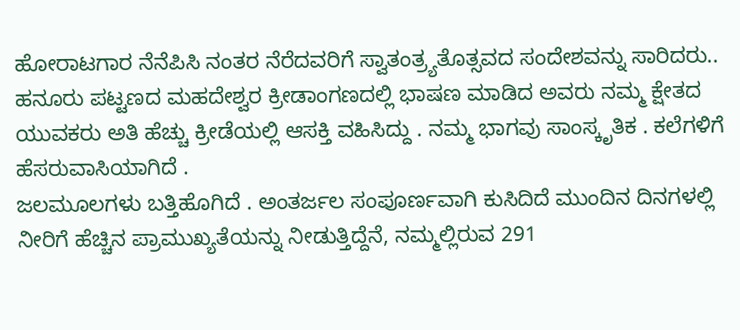ಹೋರಾಟಗಾರ ನೆನೆಪಿಸಿ ನಂತರ ನೆರೆದವರಿಗೆ ಸ್ವಾತಂತ್ರ್ಯತೊತ್ಸವದ ಸಂದೇಶವನ್ನು ಸಾರಿದರು..
ಹನೂರು ಪಟ್ಟಣದ ಮಹದೇಶ್ವರ ಕ್ರೀಡಾಂಗಣದಲ್ಲಿ ಭಾಷಣ ಮಾಡಿದ ಅವರು ನಮ್ಮ ಕ್ಷೇತದ ಯುವಕರು ಅತಿ ಹೆಚ್ಚು ಕ್ರೀಡೆಯಲ್ಲಿ ಆಸಕ್ತಿ ವಹಿಸಿದ್ದು . ನಮ್ಮ ಭಾಗವು ಸಾಂಸ್ಕೃತಿಕ . ಕಲೆಗಳಿಗೆ ಹೆಸರುವಾಸಿಯಾಗಿದೆ .
ಜಲಮೂಲಗಳು ಬತ್ತಿಹೊಗಿದೆ . ಅಂತರ್ಜಲ ಸಂಪೂರ್ಣವಾಗಿ ಕುಸಿದಿದೆ ಮುಂದಿನ ದಿನಗಳಲ್ಲಿ ನೀರಿಗೆ ಹೆಚ್ಚಿನ ಪ್ರಾಮುಖ್ಯತೆಯನ್ನು ನೀಡುತ್ತಿದ್ದೆನೆ, ನಮ್ಮಲ್ಲಿರುವ 291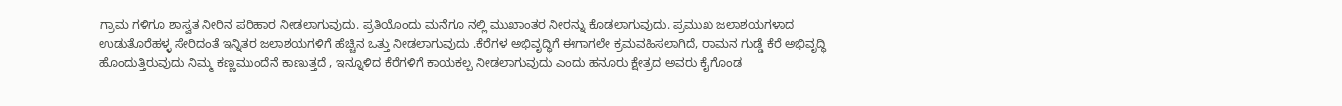ಗ್ರಾಮ ಗಳಿಗೂ ಶಾಸ್ವತ ನೀರಿನ ಪರಿಹಾರ ನೀಡಲಾಗುವುದು. ಪ್ರತಿಯೊಂದು ಮನೆಗೂ ನಲ್ಲಿ ಮುಖಾಂತರ ನೀರನ್ನು ಕೊಡಲಾಗುವುದು. ಪ್ರಮುಖ ಜಲಾಶಯಗಳಾದ ಉಡುತೊರೆಹಳ್ಳ ಸೇರಿದಂತೆ ಇನ್ನಿತರ ಜಲಾಶಯಗಳಿಗೆ ಹೆಚ್ಚಿನ ಒತ್ತು ನೀಡಲಾಗುವುದು .ಕೆರೆಗಳ ಅಭಿವೃದ್ಧಿಗೆ ಈಗಾಗಲೇ ಕ್ರಮವಹಿಸಲಾಗಿದೆ, ರಾಮನ ಗುಡ್ಡೆ ಕೆರೆ ಅಭಿವೃದ್ಧಿ ಹೊಂದುತ್ತಿರುವುದು ನಿಮ್ಮ ಕಣ್ಣಮುಂದೆನೆ ಕಾಣುತ್ತದೆ , ಇನ್ನೂಳಿದ ಕೆರೆಗಳಿಗೆ ಕಾಯಕಲ್ಪ ನೀಡಲಾಗುವುದು ಎಂದು ಹನೂರು ಕ್ಷೇತ್ರದ ಅವರು ಕೈಗೊಂಡ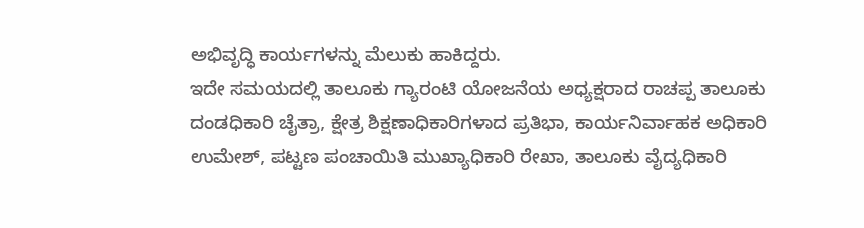ಅಭಿವೃದ್ಧಿ ಕಾರ್ಯಗಳನ್ನು ಮೆಲುಕು ಹಾಕಿದ್ದರು.
ಇದೇ ಸಮಯದಲ್ಲಿ ತಾಲೂಕು ಗ್ಯಾರಂಟಿ ಯೋಜನೆಯ ಅಧ್ಯಕ್ಷರಾದ ರಾಚಪ್ಪ ತಾಲೂಕು ದಂಡಧಿಕಾರಿ ಚೈತ್ರಾ, ಕ್ಷೇತ್ರ ಶಿಕ್ಷಣಾಧಿಕಾರಿಗಳಾದ ಪ್ರತಿಭಾ, ಕಾರ್ಯನಿರ್ವಾಹಕ ಅಧಿಕಾರಿ ಉಮೇಶ್, ಪಟ್ಟಣ ಪಂಚಾಯಿತಿ ಮುಖ್ಯಾಧಿಕಾರಿ ರೇಖಾ, ತಾಲೂಕು ವೈದ್ಯಧಿಕಾರಿ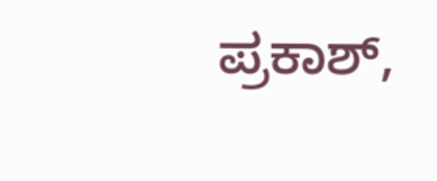ಪ್ರಕಾಶ್,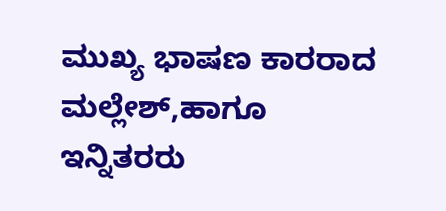ಮುಖ್ಯ ಭಾಷಣ ಕಾರರಾದ ಮಲ್ಲೇಶ್,ಹಾಗೂ ಇನ್ನಿತರರು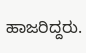ಹಾಜರಿದ್ದರು.